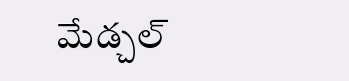మేడ్చల్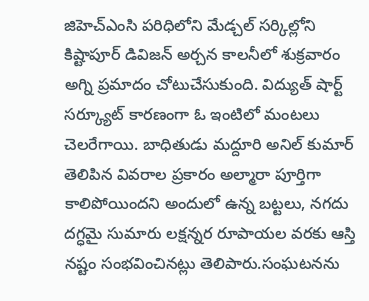జిహెచ్ఎంసి పరిధిలోని మేడ్చల్ సర్కిల్లోని కిష్టాపూర్ డివిజన్ అర్చన కాలనీలో శుక్రవారం అగ్ని ప్రమాదం చోటుచేసుకుంది. విద్యుత్ షార్ట్ సర్క్యూట్ కారణంగా ఓ ఇంటిలో మంటలు చెలరేగాయి. బాధితుడు మద్దూరి అనిల్ కుమార్ తెలిపిన వివరాల ప్రకారం అల్మారా పూర్తిగా కాలిపోయిందని అందులో ఉన్న బట్టలు, నగదు దగ్ధమై సుమారు లక్షన్నర రూపాయల వరకు ఆస్తి నష్టం సంభవించినట్లు తెలిపారు.సంఘటనను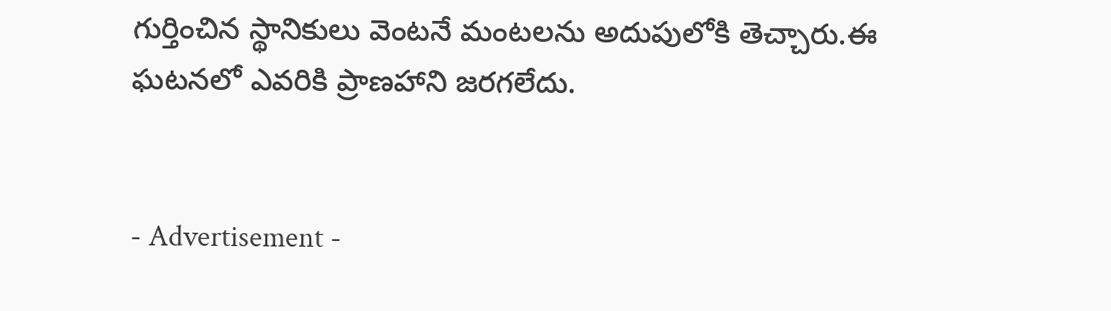గుర్తించిన స్థానికులు వెంటనే మంటలను అదుపులోకి తెచ్చారు.ఈ ఘటనలో ఎవరికి ప్రాణహాని జరగలేదు.


- Advertisement -